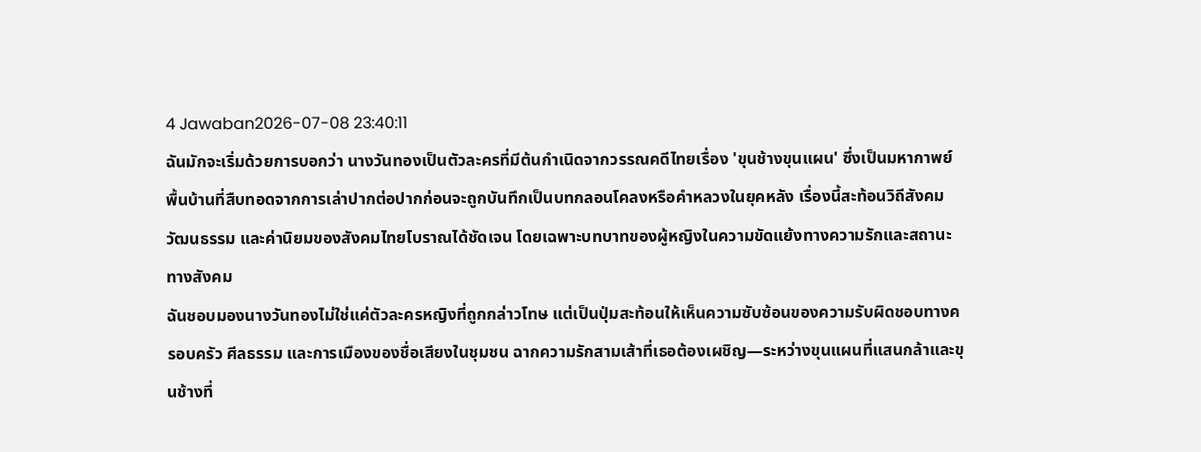4 Jawaban2026-07-08 23:40:11
ฉันมักจะเริ่มด้วยการบอกว่า นางวันทองเป็นตัวละครที่มีต้นกำเนิดจากวรรณคดีไทยเรื่อง 'ขุนช้างขุนแผน' ซึ่งเป็นมหากาพย์พื้นบ้านที่สืบทอดจากการเล่าปากต่อปากก่อนจะถูกบันทึกเป็นบทกลอนโคลงหรือคำหลวงในยุคหลัง เรื่องนี้สะท้อนวิถีสังคม วัฒนธรรม และค่านิยมของสังคมไทยโบราณได้ชัดเจน โดยเฉพาะบทบาทของผู้หญิงในความขัดแย้งทางความรักและสถานะทางสังคม
ฉันชอบมองนางวันทองไม่ใช่แค่ตัวละครหญิงที่ถูกกล่าวโทษ แต่เป็นปุ่มสะท้อนให้เห็นความซับซ้อนของความรับผิดชอบทางครอบครัว ศีลธรรม และการเมืองของชื่อเสียงในชุมชน ฉากความรักสามเส้าที่เธอต้องเผชิญ—ระหว่างขุนแผนที่แสนกล้าและขุนช้างที่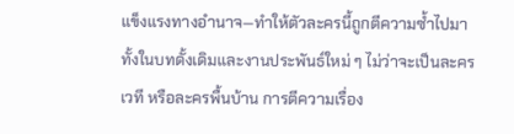แข็งแรงทางอำนาจ—ทำให้ตัวละครนี้ถูกตีความซ้ำไปมา ทั้งในบทดั้งเดิมและงานประพันธ์ใหม่ ๆ ไม่ว่าจะเป็นละครเวที หรือละครพื้นบ้าน การตีความเรื่อง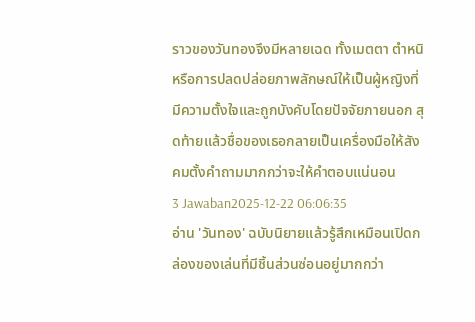ราวของวันทองจึงมีหลายเฉด ทั้งเมตตา ตำหนิ หรือการปลดปล่อยภาพลักษณ์ให้เป็นผู้หญิงที่มีความตั้งใจและถูกบังคับโดยปัจจัยภายนอก สุดท้ายแล้วชื่อของเธอกลายเป็นเครื่องมือให้สังคมตั้งคำถามมากกว่าจะให้คำตอบแน่นอน
3 Jawaban2025-12-22 06:06:35
อ่าน 'วันทอง' ฉบับนิยายแล้วรู้สึกเหมือนเปิดกล่องของเล่นที่มีชิ้นส่วนซ่อนอยู่มากกว่า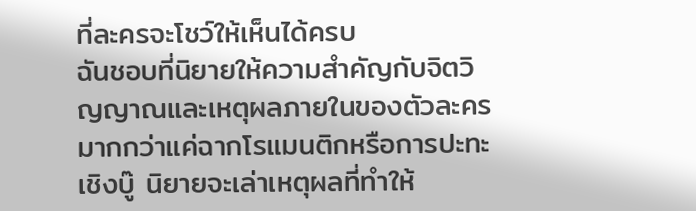ที่ละครจะโชว์ให้เห็นได้ครบ
ฉันชอบที่นิยายให้ความสำคัญกับจิตวิญญาณและเหตุผลภายในของตัวละครมากกว่าแค่ฉากโรแมนติกหรือการปะทะเชิงบู๊ นิยายจะเล่าเหตุผลที่ทำให้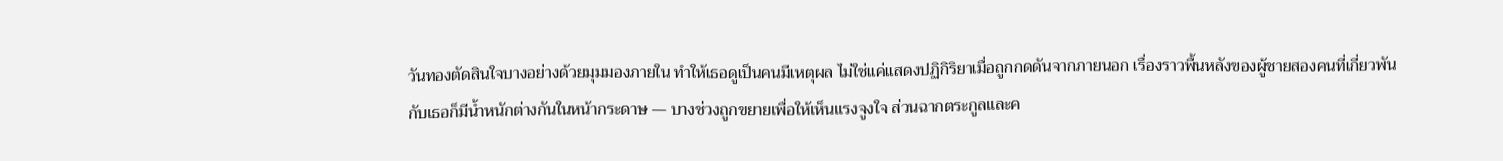วันทองตัดสินใจบางอย่างด้วยมุมมองภายใน ทำให้เธอดูเป็นคนมีเหตุผล ไม่ใช่แค่แสดงปฏิกิริยาเมื่อถูกกดดันจากภายนอก เรื่องราวพื้นหลังของผู้ชายสองคนที่เกี่ยวพันกับเธอก็มีน้ำหนักต่างกันในหน้ากระดาษ — บางช่วงถูกขยายเพื่อให้เห็นแรงจูงใจ ส่วนฉากตระกูลและค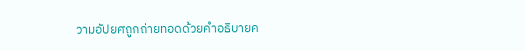วามอัปยศถูกถ่ายทอดด้วยคำอธิบายค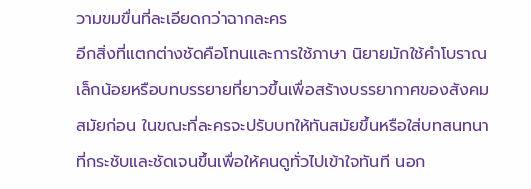วามขมขื่นที่ละเอียดกว่าฉากละคร
อีกสิ่งที่แตกต่างชัดคือโทนและการใช้ภาษา นิยายมักใช้คำโบราณเล็กน้อยหรือบทบรรยายที่ยาวขึ้นเพื่อสร้างบรรยากาศของสังคมสมัยก่อน ในขณะที่ละครจะปรับบทให้ทันสมัยขึ้นหรือใส่บทสนทนาที่กระชับและชัดเจนขึ้นเพื่อให้คนดูทั่วไปเข้าใจทันที นอก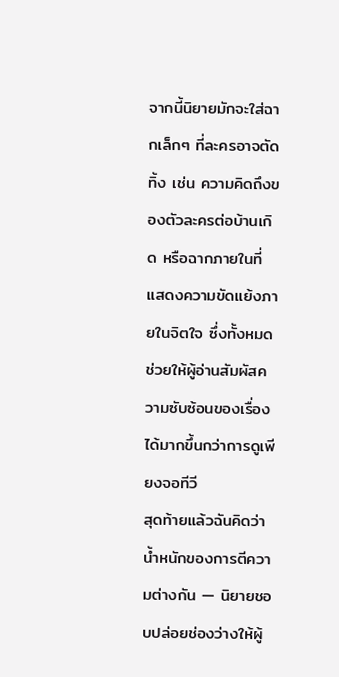จากนี้นิยายมักจะใส่ฉากเล็กๆ ที่ละครอาจตัดทิ้ง เช่น ความคิดถึงของตัวละครต่อบ้านเกิด หรือฉากภายในที่แสดงความขัดแย้งภายในจิตใจ ซึ่งทั้งหมดช่วยให้ผู้อ่านสัมผัสความซับซ้อนของเรื่องได้มากขึ้นกว่าการดูเพียงจอทีวี
สุดท้ายแล้วฉันคิดว่าน้ำหนักของการตีความต่างกัน — นิยายชอบปล่อยช่องว่างให้ผู้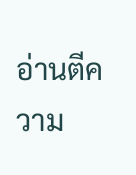อ่านตีความ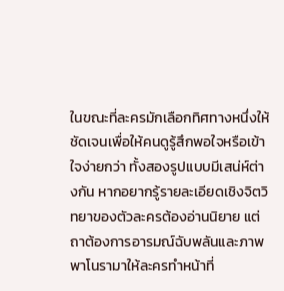ในขณะที่ละครมักเลือกทิศทางหนึ่งให้ชัดเจนเพื่อให้คนดูรู้สึกพอใจหรือเข้าใจง่ายกว่า ทั้งสองรูปแบบมีเสน่ห์ต่างกัน หากอยากรู้รายละเอียดเชิงจิตวิทยาของตัวละครต้องอ่านนิยาย แต่ถาต้องการอารมณ์ฉับพลันและภาพพาโนรามาให้ละครทำหน้าที่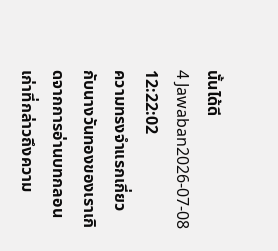นั้นได้ดี
4 Jawaban2026-07-08 12:22:02
ความทรงจำแรกเกี่ยวกับนางวันทองของเราเกิดจากการอ่านบทกลอนเก่าที่กล่าวถึงความ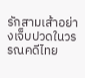รักสามเส้าอย่างเจ็บปวดในวรรณคดีไทย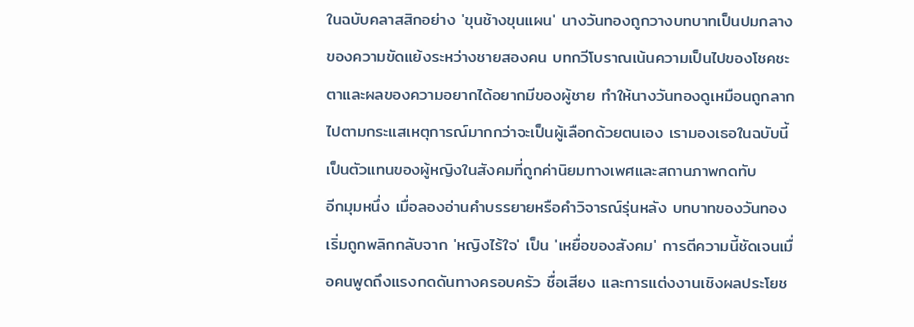ในฉบับคลาสสิกอย่าง 'ขุนช้างขุนแผน' นางวันทองถูกวางบทบาทเป็นปมกลางของความขัดแย้งระหว่างชายสองคน บทกวีโบราณเน้นความเป็นไปของโชคชะตาและผลของความอยากได้อยากมีของผู้ชาย ทำให้นางวันทองดูเหมือนถูกลากไปตามกระแสเหตุการณ์มากกว่าจะเป็นผู้เลือกด้วยตนเอง เรามองเธอในฉบับนี้เป็นตัวแทนของผู้หญิงในสังคมที่ถูกค่านิยมทางเพศและสถานภาพกดทับ
อีกมุมหนึ่ง เมื่อลองอ่านคำบรรยายหรือคำวิจารณ์รุ่นหลัง บทบาทของวันทองเริ่มถูกพลิกกลับจาก 'หญิงไร้ใจ' เป็น 'เหยื่อของสังคม' การตีความนี้ชัดเจนเมื่อคนพูดถึงแรงกดดันทางครอบครัว ชื่อเสียง และการแต่งงานเชิงผลประโยช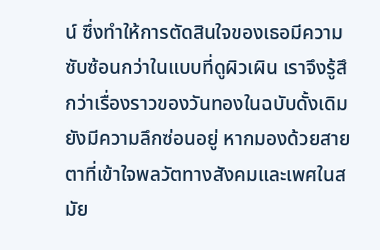น์ ซึ่งทำให้การตัดสินใจของเธอมีความซับซ้อนกว่าในแบบที่ดูผิวเผิน เราจึงรู้สึกว่าเรื่องราวของวันทองในฉบับดั้งเดิมยังมีความลึกซ่อนอยู่ หากมองด้วยสายตาที่เข้าใจพลวัตทางสังคมและเพศในสมัย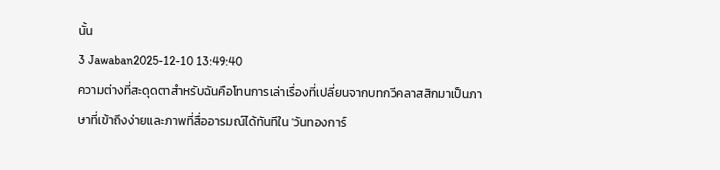นั้น
3 Jawaban2025-12-10 13:49:40
ความต่างที่สะดุดตาสำหรับฉันคือโทนการเล่าเรื่องที่เปลี่ยนจากบทกวีคลาสสิกมาเป็นภาษาที่เข้าถึงง่ายและภาพที่สื่ออารมณ์ได้ทันทีใน 'วันทองการ์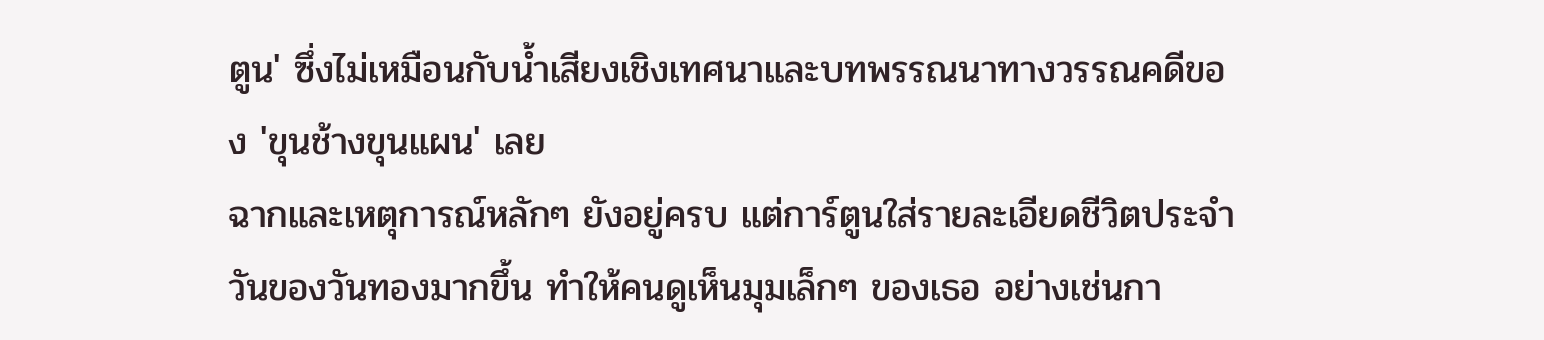ตูน' ซึ่งไม่เหมือนกับน้ำเสียงเชิงเทศนาและบทพรรณนาทางวรรณคดีของ 'ขุนช้างขุนแผน' เลย
ฉากและเหตุการณ์หลักๆ ยังอยู่ครบ แต่การ์ตูนใส่รายละเอียดชีวิตประจำวันของวันทองมากขึ้น ทำให้คนดูเห็นมุมเล็กๆ ของเธอ อย่างเช่นกา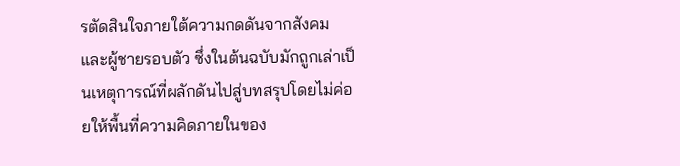รตัดสินใจภายใต้ความกดดันจากสังคมและผู้ชายรอบตัว ซึ่งในต้นฉบับมักถูกเล่าเป็นเหตุการณ์ที่ผลักดันไปสู่บทสรุปโดยไม่ค่อยให้พื้นที่ความคิดภายในของ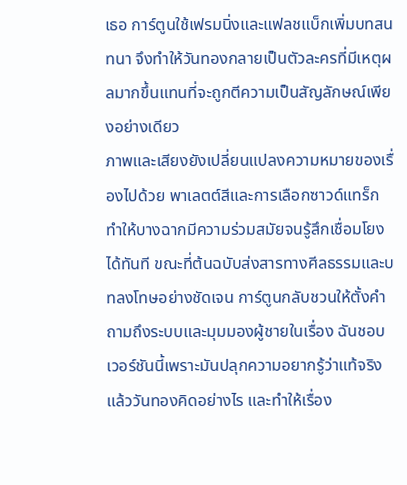เธอ การ์ตูนใช้เฟรมนิ่งและแฟลชแบ็กเพิ่มบทสนทนา จึงทำให้วันทองกลายเป็นตัวละครที่มีเหตุผลมากขึ้นแทนที่จะถูกตีความเป็นสัญลักษณ์เพียงอย่างเดียว
ภาพและเสียงยังเปลี่ยนแปลงความหมายของเรื่องไปด้วย พาเลตต์สีและการเลือกซาวด์แทร็กทำให้บางฉากมีความร่วมสมัยจนรู้สึกเชื่อมโยงได้ทันที ขณะที่ต้นฉบับส่งสารทางศีลธรรมและบทลงโทษอย่างชัดเจน การ์ตูนกลับชวนให้ตั้งคำถามถึงระบบและมุมมองผู้ชายในเรื่อง ฉันชอบเวอร์ชันนี้เพราะมันปลุกความอยากรู้ว่าแท้จริงแล้ววันทองคิดอย่างไร และทำให้เรื่อง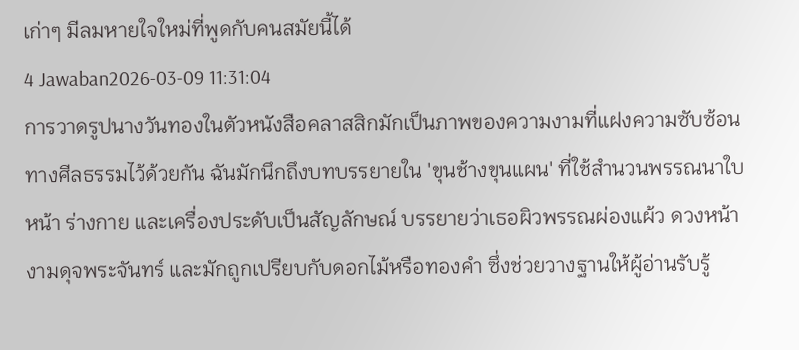เก่าๆ มีลมหายใจใหม่ที่พูดกับคนสมัยนี้ได้
4 Jawaban2026-03-09 11:31:04
การวาดรูปนางวันทองในตัวหนังสือคลาสสิกมักเป็นภาพของความงามที่แฝงความซับซ้อนทางศีลธรรมไว้ด้วยกัน ฉันมักนึกถึงบทบรรยายใน 'ขุนช้างขุนแผน' ที่ใช้สำนวนพรรณนาใบหน้า ร่างกาย และเครื่องประดับเป็นสัญลักษณ์ บรรยายว่าเธอผิวพรรณผ่องแผ้ว ดวงหน้างามดุจพระจันทร์ และมักถูกเปรียบกับดอกไม้หรือทองคำ ซึ่งช่วยวางฐานให้ผู้อ่านรับรู้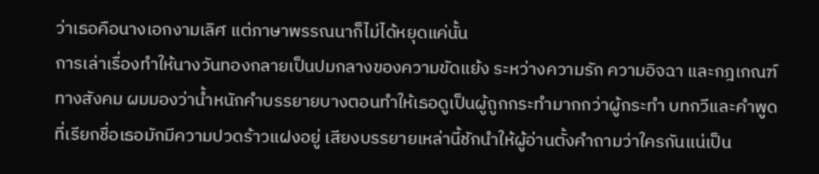ว่าเธอคือนางเอกงามเลิศ แต่ภาษาพรรณนาก็ไม่ได้หยุดแค่นั้น
การเล่าเรื่องทำให้นางวันทองกลายเป็นปมกลางของความขัดแย้ง ระหว่างความรัก ความอิจฉา และกฎเกณฑ์ทางสังคม ผมมองว่าน้ำหนักคำบรรยายบางตอนทำให้เธอดูเป็นผู้ถูกกระทำมากกว่าผู้กระทำ บทกวีและคำพูดที่เรียกชื่อเธอมักมีความปวดร้าวแฝงอยู่ เสียงบรรยายเหล่านี้ชักนำให้ผู้อ่านตั้งคำถามว่าใครกันแน่เป็น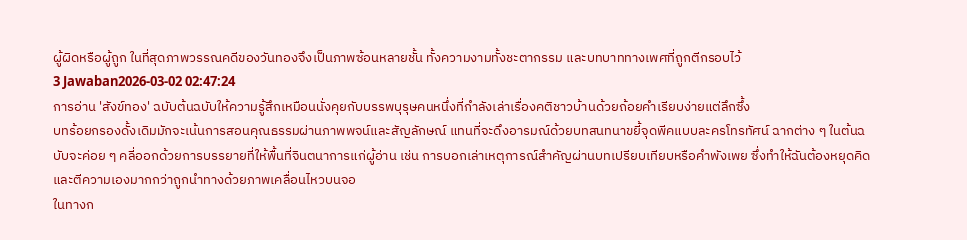ผู้ผิดหรือผู้ถูก ในที่สุดภาพวรรณคดีของวันทองจึงเป็นภาพซ้อนหลายชั้น ทั้งความงามทั้งชะตากรรม และบทบาททางเพศที่ถูกตีกรอบไว้
3 Jawaban2026-03-02 02:47:24
การอ่าน 'สังข์ทอง' ฉบับต้นฉบับให้ความรู้สึกเหมือนนั่งคุยกับบรรพบุรุษคนหนึ่งที่กำลังเล่าเรื่องคติชาวบ้านด้วยถ้อยคำเรียบง่ายแต่ลึกซึ้ง
บทร้อยกรองดั้งเดิมมักจะเน้นการสอนคุณธรรมผ่านภาพพจน์และสัญลักษณ์ แทนที่จะดึงอารมณ์ด้วยบทสนทนาขยี้จุดพีคแบบละครโทรทัศน์ ฉากต่าง ๆ ในต้นฉบับจะค่อย ๆ คลี่ออกด้วยการบรรยายที่ให้พื้นที่จินตนาการแก่ผู้อ่าน เช่น การบอกเล่าเหตุการณ์สำคัญผ่านบทเปรียบเทียบหรือคำพังเพย ซึ่งทำให้ฉันต้องหยุดคิดและตีความเองมากกว่าถูกนำทางด้วยภาพเคลื่อนไหวบนจอ
ในทางก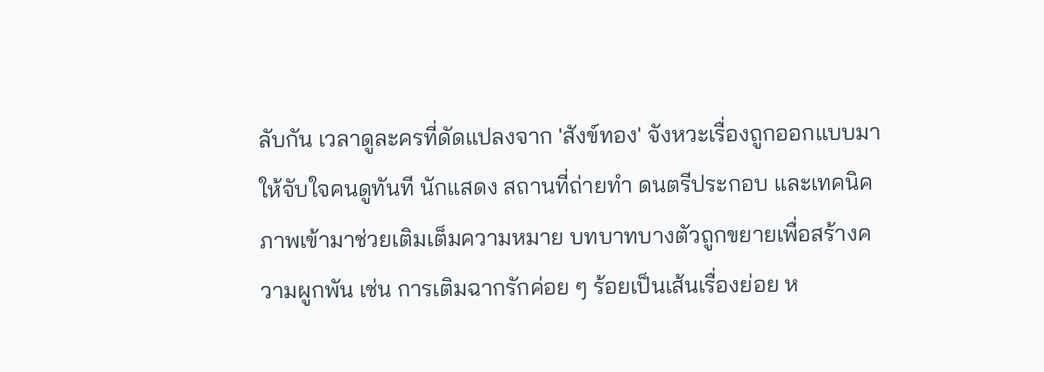ลับกัน เวลาดูละครที่ดัดแปลงจาก 'สังข์ทอง' จังหวะเรื่องถูกออกแบบมาให้จับใจคนดูทันที นักแสดง สถานที่ถ่ายทำ ดนตรีประกอบ และเทคนิคภาพเข้ามาช่วยเติมเต็มความหมาย บทบาทบางตัวถูกขยายเพื่อสร้างความผูกพัน เช่น การเติมฉากรักค่อย ๆ ร้อยเป็นเส้นเรื่องย่อย ห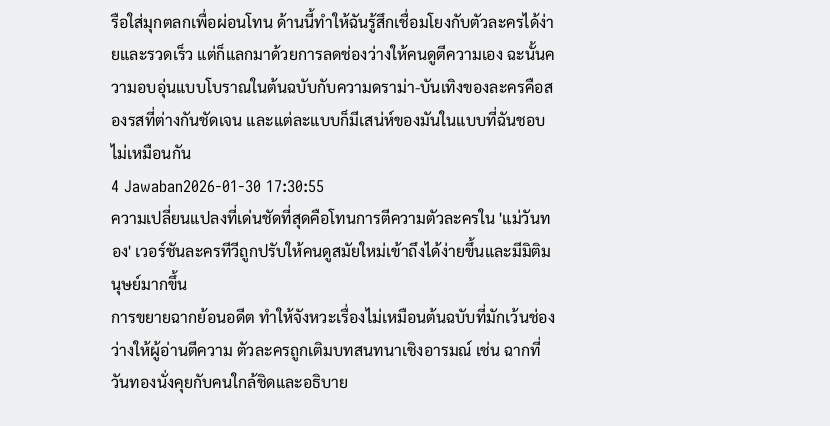รือใส่มุกตลกเพื่อผ่อนโทน ด้านนี้ทำให้ฉันรู้สึกเชื่อมโยงกับตัวละครได้ง่ายและรวดเร็ว แต่ก็แลกมาด้วยการลดช่องว่างให้คนดูตีความเอง ฉะนั้นความอบอุ่นแบบโบราณในต้นฉบับกับความดราม่า-บันเทิงของละครคือสองรสที่ต่างกันชัดเจน และแต่ละแบบก็มีเสน่ห์ของมันในแบบที่ฉันชอบไม่เหมือนกัน
4 Jawaban2026-01-30 17:30:55
ความเปลี่ยนแปลงที่เด่นชัดที่สุดคือโทนการตีความตัวละครใน 'แม่วันทอง' เวอร์ชันละครทีวีถูกปรับให้คนดูสมัยใหม่เข้าถึงได้ง่ายขึ้นและมีมิติมนุษย์มากขึ้น
การขยายฉากย้อนอดีต ทำให้จังหวะเรื่องไม่เหมือนต้นฉบับที่มักเว้นช่องว่างให้ผู้อ่านตีความ ตัวละครถูกเติมบทสนทนาเชิงอารมณ์ เช่น ฉากที่วันทองนั่งคุยกับคนใกล้ชิดและอธิบาย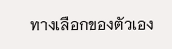ทางเลือกของตัวเอง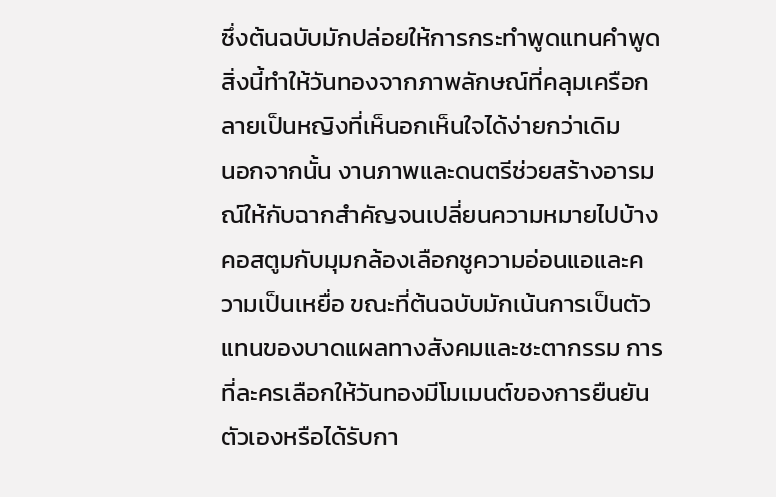ซึ่งต้นฉบับมักปล่อยให้การกระทำพูดแทนคำพูด สิ่งนี้ทำให้วันทองจากภาพลักษณ์ที่คลุมเครือกลายเป็นหญิงที่เห็นอกเห็นใจได้ง่ายกว่าเดิม
นอกจากนั้น งานภาพและดนตรีช่วยสร้างอารมณ์ให้กับฉากสำคัญจนเปลี่ยนความหมายไปบ้าง คอสตูมกับมุมกล้องเลือกชูความอ่อนแอและความเป็นเหยื่อ ขณะที่ต้นฉบับมักเน้นการเป็นตัวแทนของบาดแผลทางสังคมและชะตากรรม การที่ละครเลือกให้วันทองมีโมเมนต์ของการยืนยันตัวเองหรือได้รับกา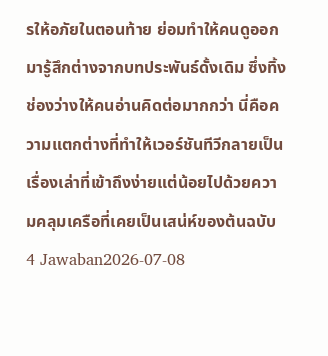รให้อภัยในตอนท้าย ย่อมทำให้คนดูออกมารู้สึกต่างจากบทประพันธ์ดั้งเดิม ซึ่งทิ้งช่องว่างให้คนอ่านคิดต่อมากกว่า นี่คือความแตกต่างที่ทำให้เวอร์ชันทีวีกลายเป็นเรื่องเล่าที่เข้าถึงง่ายแต่น้อยไปด้วยความคลุมเครือที่เคยเป็นเสน่ห์ของต้นฉบับ
4 Jawaban2026-07-08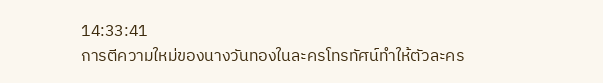14:33:41
การตีความใหม่ของนางวันทองในละครโทรทัศน์ทำให้ตัวละคร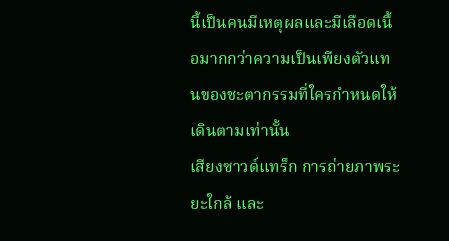นี้เป็นคนมีเหตุผลและมีเลือดเนื้อมากกว่าความเป็นเพียงตัวแทนของชะตากรรมที่ใครกำหนดให้เดินตามเท่านั้น
เสียงซาวด์แทร็ก การถ่ายภาพระยะใกล้ และ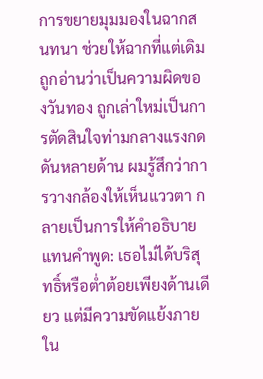การขยายมุมมองในฉากสนทนา ช่วยให้ฉากที่แต่เดิมถูกอ่านว่าเป็นความผิดของวันทอง ถูกเล่าใหม่เป็นการตัดสินใจท่ามกลางแรงกดดันหลายด้าน ผมรู้สึกว่าการวางกล้องให้เห็นแววตา กลายเป็นการให้คำอธิบายแทนคำพูด: เธอไม่ได้บริสุทธิ์หรือต่ำต้อยเพียงด้านเดียว แต่มีความขัดแย้งภายใน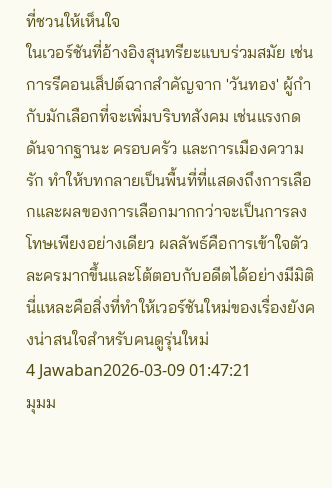ที่ชวนให้เห็นใจ
ในเวอร์ชันที่อ้างอิงสุนทรียะแบบร่วมสมัย เช่นการรีคอนเส็ปต์ฉากสำคัญจาก 'วันทอง' ผู้กำกับมักเลือกที่จะเพิ่มบริบทสังคม เช่นแรงกดดันจากฐานะ ครอบครัว และการเมืองความรัก ทำให้บทกลายเป็นพื้นที่ที่แสดงถึงการเลือกและผลของการเลือกมากกว่าจะเป็นการลงโทษเพียงอย่างเดียว ผลลัพธ์คือการเข้าใจตัวละครมากขึ้นและโต้ตอบกับอดีตได้อย่างมีมิติ นี่แหละคือสิ่งที่ทำให้เวอร์ชันใหม่ของเรื่องยังคงน่าสนใจสำหรับคนดูรุ่นใหม่
4 Jawaban2026-03-09 01:47:21
มุมม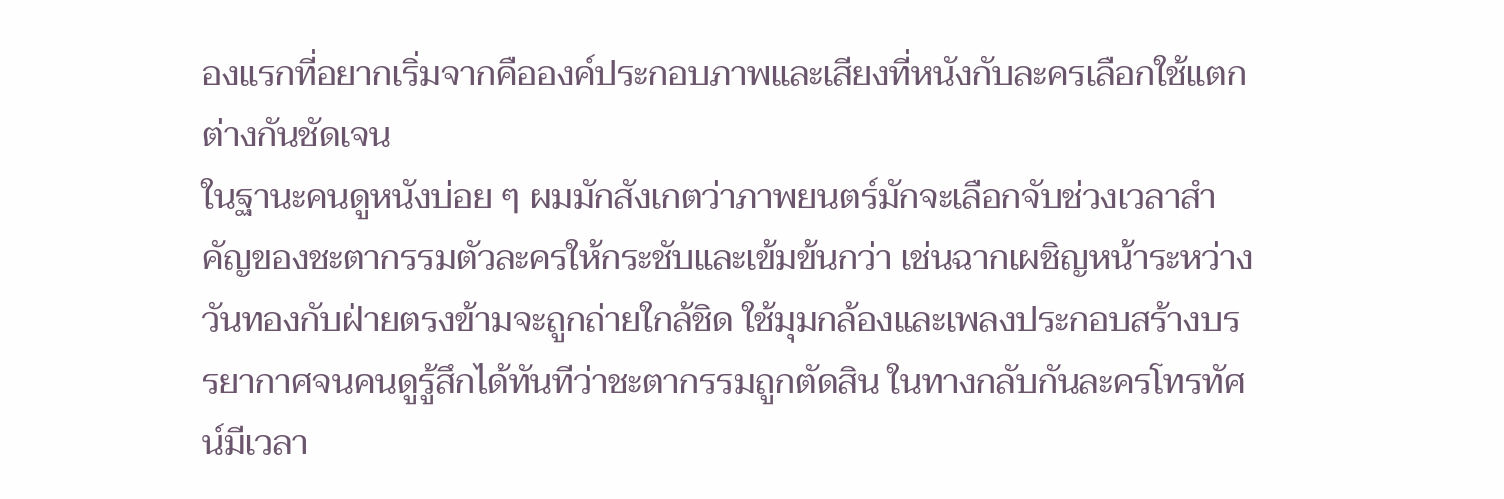องแรกที่อยากเริ่มจากคือองค์ประกอบภาพและเสียงที่หนังกับละครเลือกใช้แตกต่างกันชัดเจน
ในฐานะคนดูหนังบ่อย ๆ ผมมักสังเกตว่าภาพยนตร์มักจะเลือกจับช่วงเวลาสำคัญของชะตากรรมตัวละครให้กระชับและเข้มข้นกว่า เช่นฉากเผชิญหน้าระหว่างวันทองกับฝ่ายตรงข้ามจะถูกถ่ายใกล้ชิด ใช้มุมกล้องและเพลงประกอบสร้างบรรยากาศจนคนดูรู้สึกได้ทันทีว่าชะตากรรมถูกตัดสิน ในทางกลับกันละครโทรทัศน์มีเวลา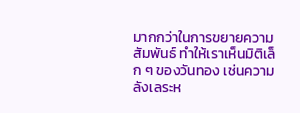มากกว่าในการขยายความสัมพันธ์ ทำให้เราเห็นมิติเล็ก ๆ ของวันทอง เช่นความลังเลระห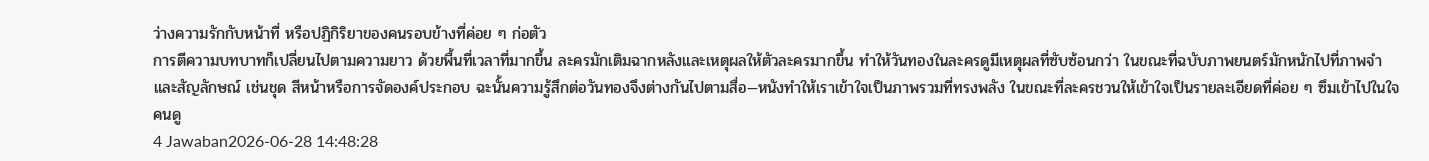ว่างความรักกับหน้าที่ หรือปฏิกิริยาของคนรอบข้างที่ค่อย ๆ ก่อตัว
การตีความบทบาทก็เปลี่ยนไปตามความยาว ด้วยพื้นที่เวลาที่มากขึ้น ละครมักเติมฉากหลังและเหตุผลให้ตัวละครมากขึ้น ทำให้วันทองในละครดูมีเหตุผลที่ซับซ้อนกว่า ในขณะที่ฉบับภาพยนตร์มักหนักไปที่ภาพจำและสัญลักษณ์ เช่นชุด สีหน้าหรือการจัดองค์ประกอบ ฉะนั้นความรู้สึกต่อวันทองจึงต่างกันไปตามสื่อ—หนังทำให้เราเข้าใจเป็นภาพรวมที่ทรงพลัง ในขณะที่ละครชวนให้เข้าใจเป็นรายละเอียดที่ค่อย ๆ ซึมเข้าไปในใจคนดู
4 Jawaban2026-06-28 14:48:28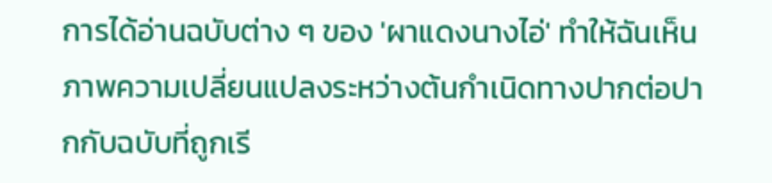การได้อ่านฉบับต่าง ๆ ของ 'ผาแดงนางไอ่' ทำให้ฉันเห็นภาพความเปลี่ยนแปลงระหว่างต้นกำเนิดทางปากต่อปากกับฉบับที่ถูกเรี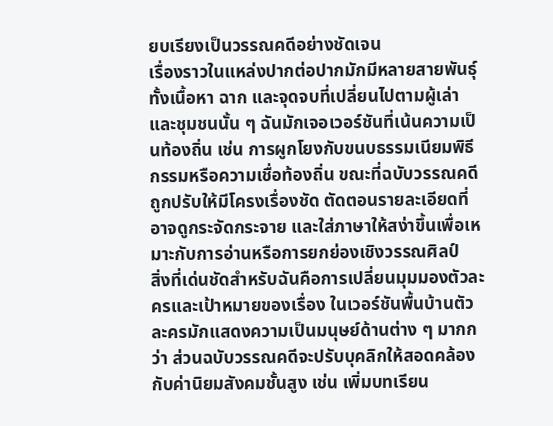ยบเรียงเป็นวรรณคดีอย่างชัดเจน
เรื่องราวในแหล่งปากต่อปากมักมีหลายสายพันธุ์ ทั้งเนื้อหา ฉาก และจุดจบที่เปลี่ยนไปตามผู้เล่าและชุมชนนั้น ๆ ฉันมักเจอเวอร์ชันที่เน้นความเป็นท้องถิ่น เช่น การผูกโยงกับขนบธรรมเนียมพิธีกรรมหรือความเชื่อท้องถิ่น ขณะที่ฉบับวรรณคดีถูกปรับให้มีโครงเรื่องชัด ตัดตอนรายละเอียดที่อาจดูกระจัดกระจาย และใส่ภาษาให้สง่าขึ้นเพื่อเหมาะกับการอ่านหรือการยกย่องเชิงวรรณศิลป์
สิ่งที่เด่นชัดสำหรับฉันคือการเปลี่ยนมุมมองตัวละครและเป้าหมายของเรื่อง ในเวอร์ชันพื้นบ้านตัวละครมักแสดงความเป็นมนุษย์ด้านต่าง ๆ มากกว่า ส่วนฉบับวรรณคดีจะปรับบุคลิกให้สอดคล้องกับค่านิยมสังคมชั้นสูง เช่น เพิ่มบทเรียน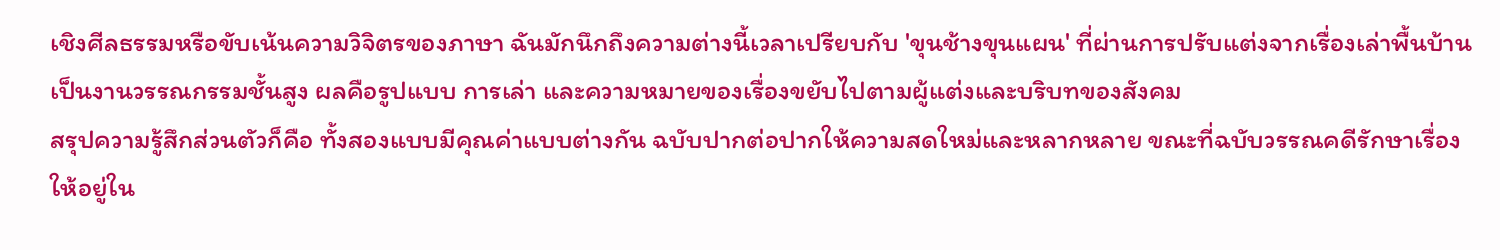เชิงศีลธรรมหรือขับเน้นความวิจิตรของภาษา ฉันมักนึกถึงความต่างนี้เวลาเปรียบกับ 'ขุนช้างขุนแผน' ที่ผ่านการปรับแต่งจากเรื่องเล่าพื้นบ้านเป็นงานวรรณกรรมชั้นสูง ผลคือรูปแบบ การเล่า และความหมายของเรื่องขยับไปตามผู้แต่งและบริบทของสังคม
สรุปความรู้สึกส่วนตัวก็คือ ทั้งสองแบบมีคุณค่าแบบต่างกัน ฉบับปากต่อปากให้ความสดใหม่และหลากหลาย ขณะที่ฉบับวรรณคดีรักษาเรื่องให้อยู่ใน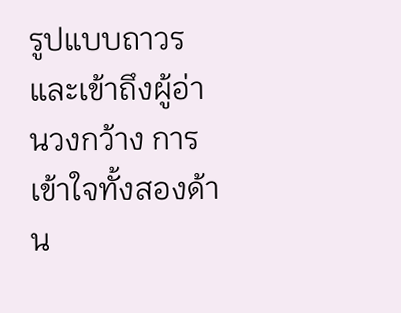รูปแบบถาวรและเข้าถึงผู้อ่านวงกว้าง การเข้าใจทั้งสองด้าน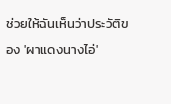ช่วยให้ฉันเห็นว่าประวัติของ 'ผาแดงนางไอ่'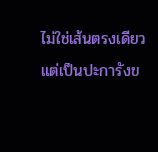ไม่ใช่เส้นตรงเดียว แต่เป็นปะการังข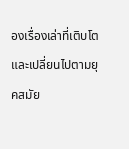องเรื่องเล่าที่เติบโตและเปลี่ยนไปตามยุคสมัย